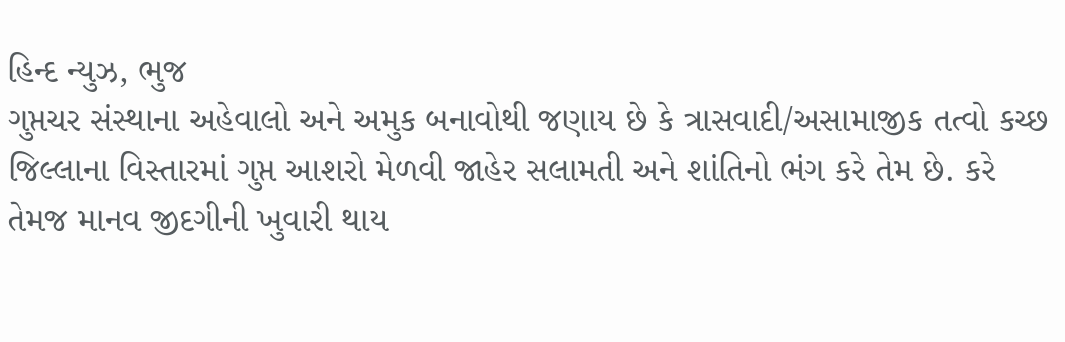હિન્દ ન્યુઝ, ભુજ
ગુપ્તચર સંસ્થાના અહેવાલો અને અમુક બનાવોથી જણાય છે કે ત્રાસવાદી/અસામાજીક તત્વો કચ્છ જિલ્લાના વિસ્તારમાં ગુપ્ત આશરો મેળવી જાહેર સલામતી અને શાંતિનો ભંગ કરે તેમ છે. કરે તેમજ માનવ જીદગીની ખુવારી થાય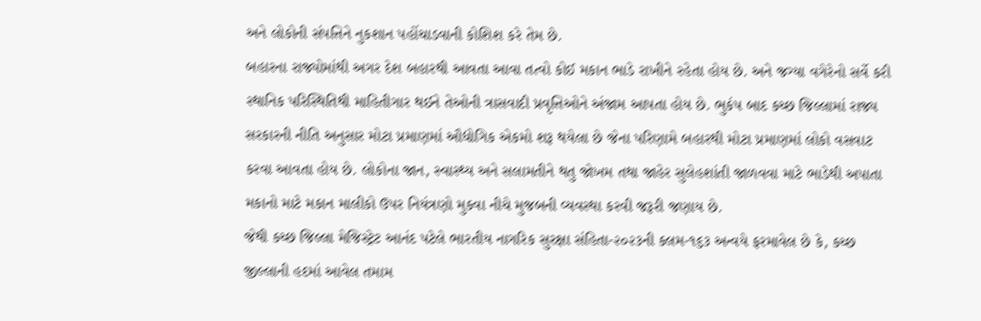અને લોકોની સંપત્તિને નુકશાન પહોંચાડવાની કોશિશ કરે તેમ છે.
બહારના રાજ્યોમાંથી અગર દેશ બહારથી આવતા આવા તત્વો કોઈ મકાન ભાડે રાખીને રહેતા હોય છે. અને જગ્યા વગેરેનો સર્વે કરી સ્થાનિક પરિસ્થિતિથી માહિતીગાર થઈને તેઓની ત્રાસવાદી પ્રવૃત્તિઓને અંજામ આપતા હોય છે. ભુકંપ બાદ કચ્છ જિલ્લામાં રાજ્ય સરકારની નીતિ અનુસાર મોટા પ્રમાણમાં ઔદ્યોગિક એકમો શરૂ થયેલા છે જેના પરિણામે બહારથી મોટા પ્રમાણમાં લોકો વસવાટ કરવા આવતા હોય છે. લોકોના જાન, સ્વાસ્થ્ય અને સલામતીને થતુ જોખમ તથા જાહેર સુલેહશાંતી જાળવવા માટે ભાડેથી અપાતા મકાનો માટે મકાન માલીકો ઉપર નિયંત્રણો મુકવા નીચે મુજબની વ્યવસ્થા કરવી જરૂરી જણાય છે.
જેથી કચ્છ જિલ્લા મેજિસ્ટ્રેટ આનંદ પટેલે ભારતીય નાગરિક સુરક્ષા સંહિતા-૨૦૨૩ની કલમ-૧૬૩ અન્વયે ફરમાવેલ છે કે, કચ્છ જીલ્લાની હદમાં આવેલ તમામ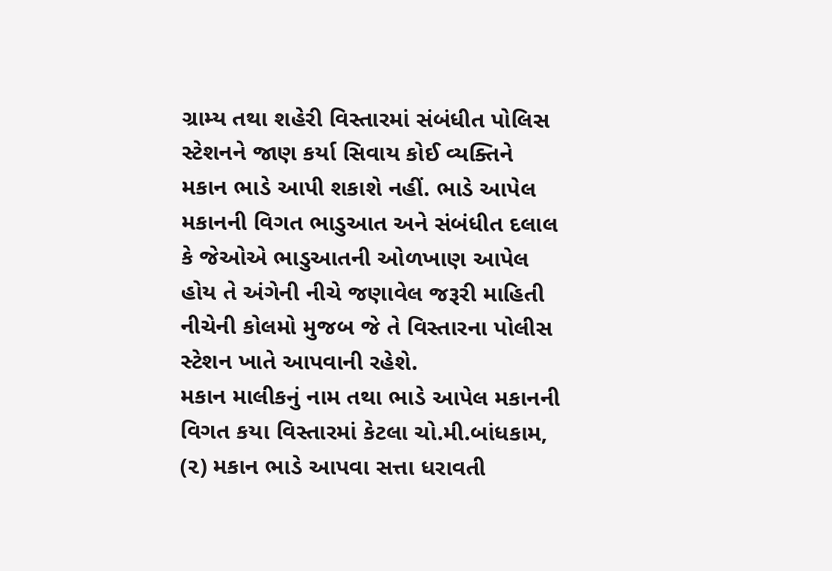ગ્રામ્ય તથા શહેરી વિસ્તારમાં સંબંધીત પોલિસ સ્ટેશનને જાણ કર્યા સિવાય કોઈ વ્યક્તિને મકાન ભાડે આપી શકાશે નહીં. ભાડે આપેલ મકાનની વિગત ભાડુઆત અને સંબંધીત દલાલ કે જેઓએ ભાડુઆતની ઓળખાણ આપેલ હોય તે અંગેની નીચે જણાવેલ જરૂરી માહિતી નીચેની કોલમો મુજબ જે તે વિસ્તારના પોલીસ સ્ટેશન ખાતે આપવાની રહેશે.
મકાન માલીકનું નામ તથા ભાડે આપેલ મકાનની વિગત કયા વિસ્તારમાં કેટલા ચો.મી.બાંધકામ, (૨) મકાન ભાડે આપવા સત્તા ધરાવતી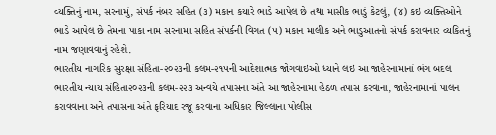વ્યક્તિનું નામ, સરનામું, સંપર્ક નંબર સહિત (૩) મકાન કયારે ભાડે આપેલ છે તથા માસીક ભાડું કેટલું, (૪) કઇ વ્યક્તિઓને ભાડે આપેલ છે તેમના પાકા નામ સરનામા સહિત સંપર્કની વિગત (૫) મકાન માલીક અને ભાડુઆતનો સંપર્ક કરાવનાર વ્યકિતનું નામ જણાવવાનું રહેશે.
ભારતીય નાગરિક સુરક્ષા સંહિતા-૨૦૨૩ની કલમ-૨૧૫ની આદેશાત્મક જોગવાઇઓ ધ્યાને લઇ આ જાહેરનામાનાં ભંગ બદલ ભારતીય ન્યાય સંહિતા૨૦૨૩ની કલમ-૨૨૩ અન્વયે તપાસના અંતે આ જાહેરનામા હેઠળ તપાસ કરવાના, જાહેરનામાનાં પાલન કરાવવાના અને તપાસના અંતે ફરિયાદ રજૂ કરવાના અધિકાર જિલ્લાના પોલીસ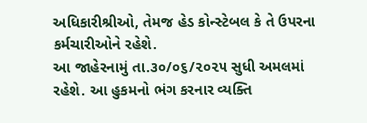અધિકારીશ્રીઓ, તેમજ હેડ કોન્સ્ટેબલ કે તે ઉપરના કર્મચારીઓને રહેશે.
આ જાહેરનામું તા.૩૦/૦૬/૨૦૨૫ સુધી અમલમાં રહેશે. આ હુકમનો ભંગ કરનાર વ્યક્તિ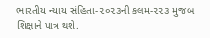ભારતીય ન્યાય સંહિતા-૨૦૨૩ની કલમ-૨૨૩ મુજબ શિક્ષાને પાત્ર થશે.